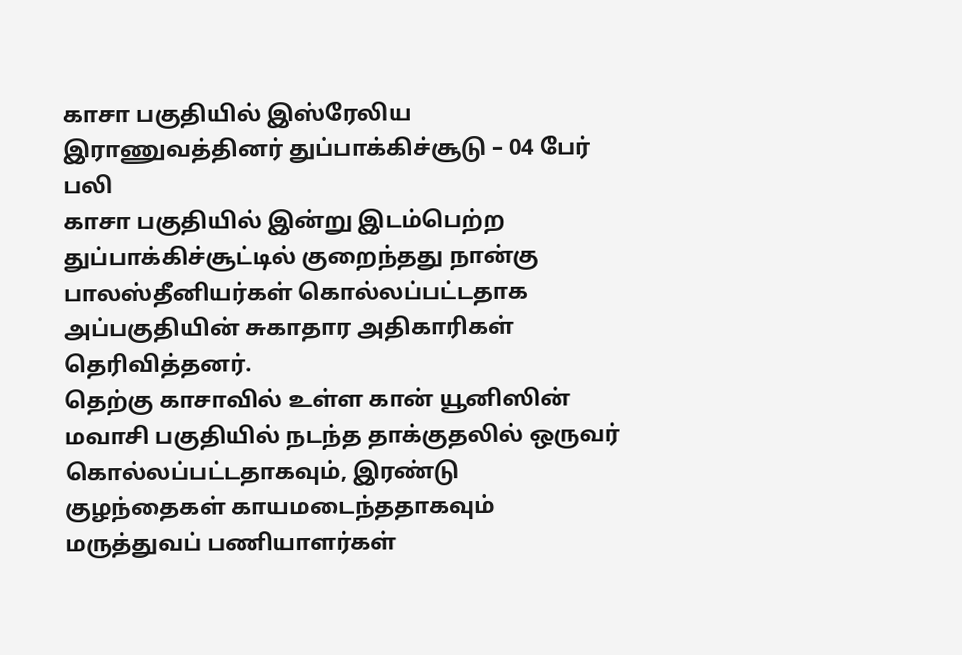காசா பகுதியில் இஸ்ரேலிய இராணுவத்தினர் துப்பாக்கிச்சூடு – 04 பேர் பலி
காசா பகுதியில் இன்று இடம்பெற்ற துப்பாக்கிச்சூட்டில் குறைந்தது நான்கு பாலஸ்தீனியர்கள் கொல்லப்பட்டதாக அப்பகுதியின் சுகாதார அதிகாரிகள் தெரிவித்தனர்.
தெற்கு காசாவில் உள்ள கான் யூனிஸின் மவாசி பகுதியில் நடந்த தாக்குதலில் ஒருவர் கொல்லப்பட்டதாகவும், இரண்டு குழந்தைகள் காயமடைந்ததாகவும் மருத்துவப் பணியாளர்கள்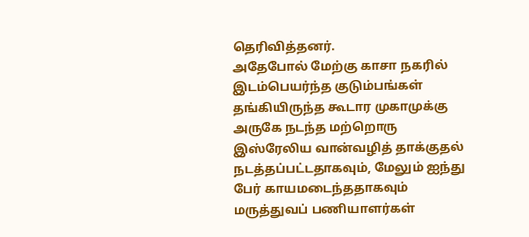தெரிவித்தனர்.
அதேபோல் மேற்கு காசா நகரில் இடம்பெயர்ந்த குடும்பங்கள் தங்கியிருந்த கூடார முகாமுக்கு அருகே நடந்த மற்றொரு இஸ்ரேலிய வான்வழித் தாக்குதல் நடத்தப்பட்டதாகவும், மேலும் ஐந்து பேர் காயமடைந்ததாகவும் மருத்துவப் பணியாளர்கள்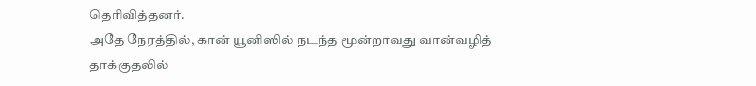தெரிவித்தனர்.
அதே நேரத்தில், கான் யூனிஸில் நடந்த மூன்றாவது வான்வழித் தாக்குதலில்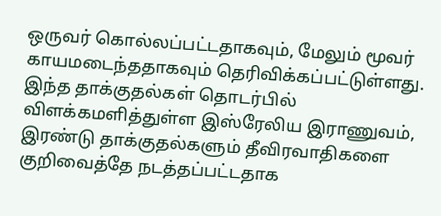ஒருவர் கொல்லப்பட்டதாகவும், மேலும் மூவர் காயமடைந்ததாகவும் தெரிவிக்கப்பட்டுள்ளது.
இந்த தாக்குதல்கள் தொடர்பில் விளக்கமளித்துள்ள இஸ்ரேலிய இராணுவம், இரண்டு தாக்குதல்களும் தீவிரவாதிகளை குறிவைத்தே நடத்தப்பட்டதாக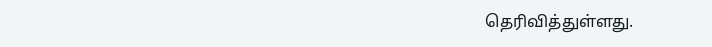தெரிவித்துள்ளது.